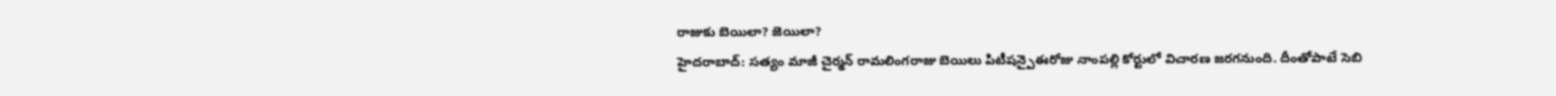రాజుకు బెయిలా? జెయిలా?
హైదరాబాద్: సత్యం మాజీ చైర్మన్ రామలింగరాజు బెయిలు పిటీషన్పైఈరోజు నాంపల్లి కోర్టులో విచారణ జరగనుంది. దీంతోపాటే సెబి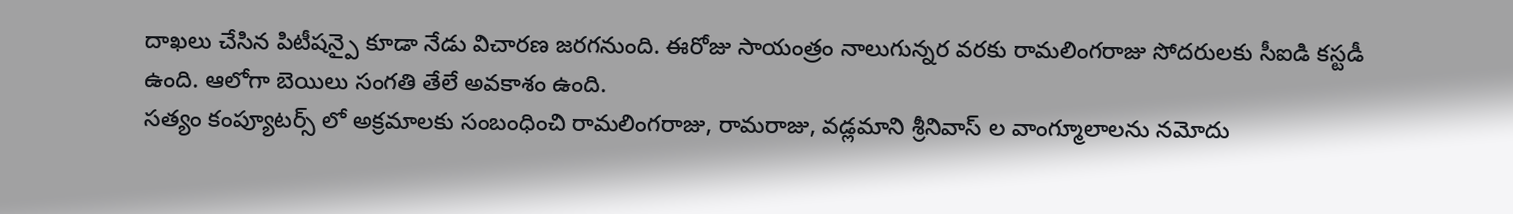దాఖలు చేసిన పిటీషన్పై కూడా నేడు విచారణ జరగనుంది. ఈరోజు సాయంత్రం నాలుగున్నర వరకు రామలింగరాజు సోదరులకు సీఐడి కస్టడీ ఉంది. ఆలోగా బెయిలు సంగతి తేలే అవకాశం ఉంది.
సత్యం కంప్యూటర్స్ లో అక్రమాలకు సంబంధించి రామలింగరాజు, రామరాజు, వడ్లమాని శ్రీనివాస్ ల వాంగ్మూలాలను నమోదు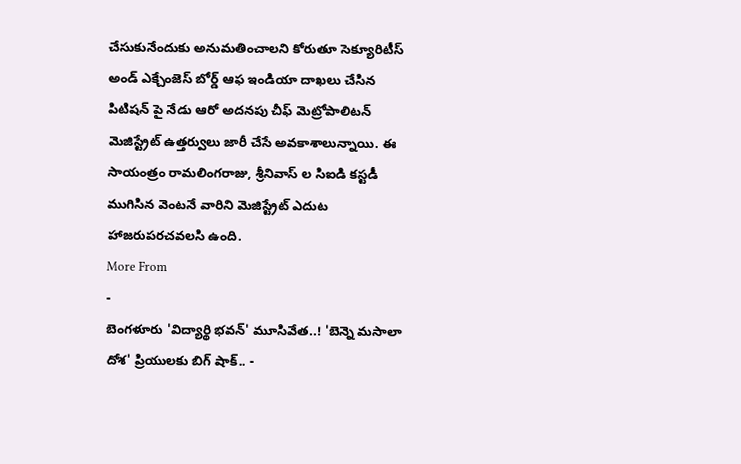చేసుకునేందుకు అనుమతించాలని కోరుతూ సెక్యూరిటీస్ అండ్ ఎక్చేంజెస్ బోర్డ్ ఆఫ ఇండియా దాఖలు చేసిన పిటిషన్ పై నేడు ఆరో అదనపు చీఫ్ మెట్రోపాలిటన్ మెజిస్ట్రేట్ ఉత్తర్వులు జారీ చేసే అవకాశాలున్నాయి. ఈ సాయంత్రం రామలింగరాజు, శ్రీనివాస్ ల సిఐడి కస్టడీ ముగిసిన వెంటనే వారిని మెజిస్ట్రేట్ ఎదుట హాజరుపరచవలసి ఉంది.
More From
-
బెంగళూరు 'విద్యార్థి భవన్' మూసివేత..! 'బెన్నె మసాలా దోశ' ప్రియులకు బిగ్ షాక్.. -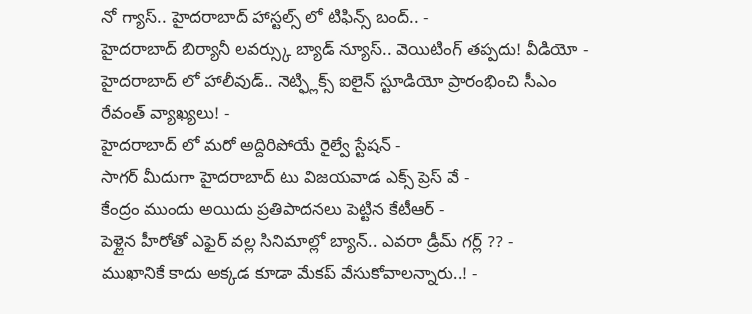నో గ్యాస్.. హైదరాబాద్ హాస్టల్స్ లో టిఫిన్స్ బంద్.. -
హైదరాబాద్ బిర్యానీ లవర్స్కు బ్యాడ్ న్యూస్.. వెయిటింగ్ తప్పదు! వీడియో -
హైదరాబాద్ లో హాలీవుడ్.. నెట్ఫ్లిక్స్ ఐలైన్ స్టూడియో ప్రారంభించి సీఎం రేవంత్ వ్యాఖ్యలు! -
హైదరాబాద్ లో మరో అద్దిరిపోయే రైల్వే స్టేషన్ -
సాగర్ మీదుగా హైదరాబాద్ టు విజయవాడ ఎక్స్ ప్రెస్ వే -
కేంద్రం ముందు అయిదు ప్రతిపాదనలు పెట్టిన కేటీఆర్ -
పెళ్లైన హీరోతో ఎఫైర్ వల్ల సినిమాల్లో బ్యాన్.. ఎవరా డ్రీమ్ గర్ల్ ?? -
ముఖానికే కాదు అక్కడ కూడా మేకప్ వేసుకోవాలన్నారు..! -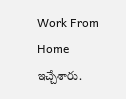Work From Home ఇచ్చేశారు.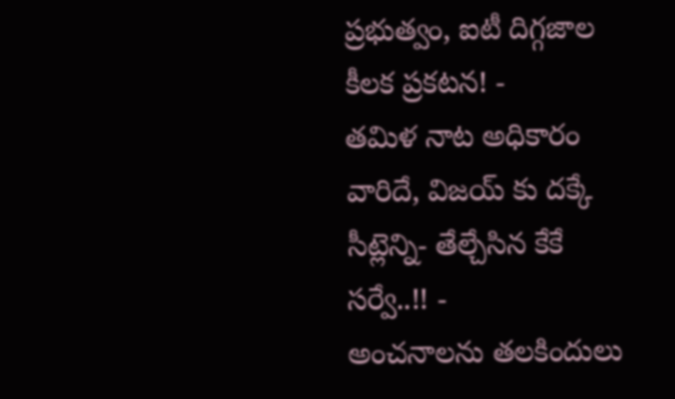ప్రభుత్వం, ఐటీ దిగ్గజాల కీలక ప్రకటన! -
తమిళ నాట అధికారం వారిదే, విజయ్ కు దక్కే సీట్లెన్ని- తేల్చేసిన కేకే సర్వే..!! -
అంచనాలను తలకిందులు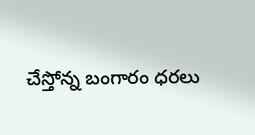చేస్తోన్న బంగారం ధరలు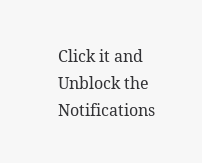Click it and Unblock the Notifications